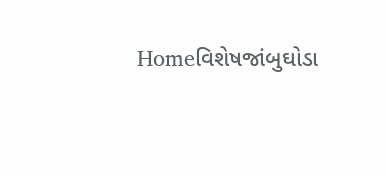Homeવિશેષજાંબુઘોડા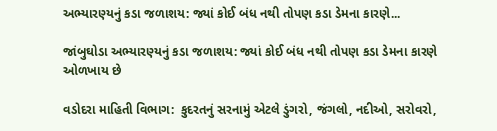અભ્યારણ્યનું કડા જળાશય: જ્યાં કોઈ બંધ નથી તોપણ કડા ડેમના કારણે...

જાંબુઘોડા અભ્યારણ્યનું કડા જળાશય: જ્યાં કોઈ બંધ નથી તોપણ કડા ડેમના કારણે ઓળખાય છે

વડોદરા માહિતી વિભાગ:  કુદરતનું સરનામું એટલે ડુંગરો, જંગલો, નદીઓ, સરોવરો,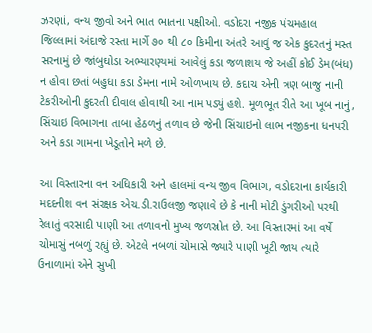ઝરણાં, વન્ય જીવો અને ભાત ભાતના પક્ષીઓ. વડોદરા નજીક પંચમહાલ જિલ્લામાં અંદાજે રસ્તા માર્ગે ૭૦ થી ૮૦ કિમીના અંતરે આવું જ એક કુદરતનું મસ્ત સરનામું છે જાંબુઘોડા અભ્યારણ્યમાં આવેલું કડા જળાશય જે અહીં કોઈ ડેમ(બંધ) ન હોવા છતાં બહુધા કડા ડેમના નામે ઓળખાય છે. કદાચ એની ત્રણ બાજુ નાની ટેકરીઓની કુદરતી દીવાલ હોવાથી આ નામ પડ્યું હશે. મૂળભૂત રીતે આ ખૂબ નાનું, સિંચાઇ વિભાગના તાબા હેઠળનું તળાવ છે જેની સિંચાઇનો લાભ નજીકના ધનપરી અને કડા ગામના ખેડૂતોને મળે છે.

આ વિસ્તારના વન અધિકારી અને હાલમાં વન્ય જીવ વિભાગ, વડોદરાના કાર્યકારી મદદનીશ વન સંરક્ષક એચ.ડી.રાઉલજી જણાવે છે કે નાની મોટી ડુંગરીઓ પરથી રેલાતું વરસાદી પાણી આ તળાવનો મુખ્ય જળસ્રોત છે. આ વિસ્તારમાં આ વર્ષે ચોમાસું નબળું રહ્યું છે. એટલે નબળાં ચોમાસે જ્યારે પાણી ખૂટી જાય ત્યારે ઉનાળામાં એને સુખી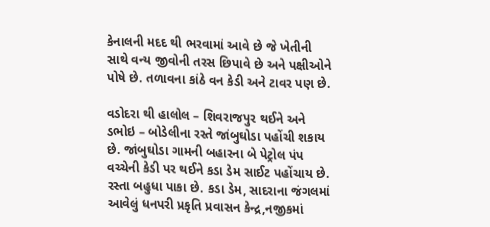કેનાલની મદદ થી ભરવામાં આવે છે જે ખેતીની સાથે વન્ય જીવોની તરસ છિપાવે છે અને પક્ષીઓને પોષે છે. તળાવના કાંઠે વન કેડી અને ટાવર પણ છે.

વડોદરા થી હાલોલ – શિવરાજપુર થઈને અને ડભોઇ – બોડેલીના રસ્તે જાંબુઘોડા પહોંચી શકાય છે. જાંબુઘોડા ગામની બહારના બે પેટ્રોલ પંપ વચ્ચેની કેડી પર થઈને કડા ડેમ સાઈટ પહોંચાય છે. રસ્તા બહુધા પાકા છે. કડા ડેમ, સાદરાના જંગલમાં આવેલું ધનપરી પ્રકૃતિ પ્રવાસન કેન્દ્ર,નજીકમાં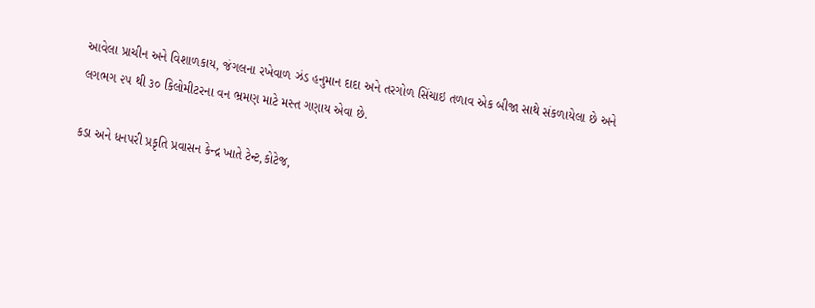આવેલા પ્રાચીન અને વિશાળકાય, જંગલના રખેવાળ ઝંડ હનુમાન દાદા અને તરગોળ સિંચાઇ તળાવ એક બીજા સાથે સંકળાયેલા છે અને લગભગ ૨૫ થી ૩૦ કિલોમીટરના વન ભ્રમણ માટે મસ્ત ગણાય એવા છે.

કડા અને ધનપરી પ્રકૃતિ પ્રવાસન કેન્દ્ર ખાતે ટેન્ટ,કોટેજ,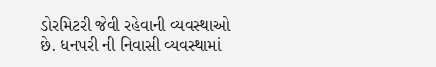ડોરમિટરી જેવી રહેવાની વ્યવસ્થાઓ છે. ધનપરી ની નિવાસી વ્યવસ્થામાં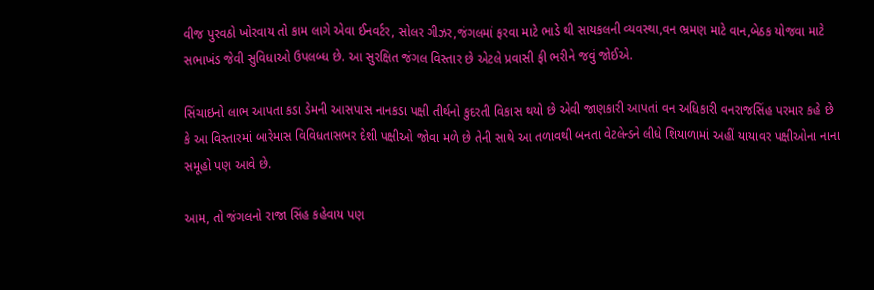વીજ પુરવઠો ખોરવાય તો કામ લાગે એવા ઈનવર્ટર, સોલર ગીઝર,જંગલમાં ફરવા માટે ભાડે થી સાયકલની વ્યવસ્થા,વન ભ્રમણ માટે વાન,બેઠક યોજવા માટે સભાખંડ જેવી સુવિધાઓ ઉપલબ્ધ છે. આ સુરક્ષિત જંગલ વિસ્તાર છે એટલે પ્રવાસી ફી ભરીને જવું જોઈએ.

સિંચાઇનો લાભ આપતા કડા ડેમની આસપાસ નાનકડા પક્ષી તીર્થનો કુદરતી વિકાસ થયો છે એવી જાણકારી આપતાં વન અધિકારી વનરાજસિંહ પરમાર કહે છે કે આ વિસ્તારમાં બારેમાસ વિવિધતાસભર દેશી પક્ષીઓ જોવા મળે છે તેની સાથે આ તળાવથી બનતા વેટલેન્ડને લીધે શિયાળામાં અહીં યાયાવર પક્ષીઓના નાના સમૂહો પણ આવે છે.

આમ, તો જંગલનો રાજા સિંહ કહેવાય પણ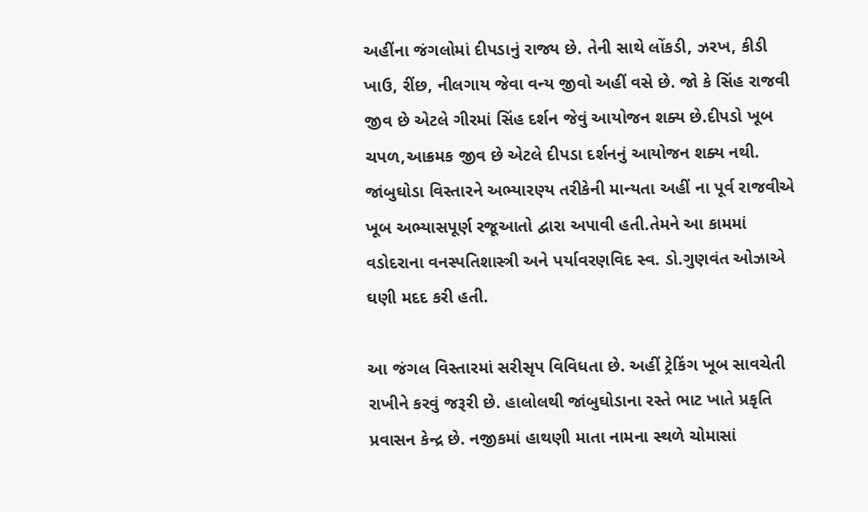અહીંના જંગલોમાં દીપડાનું રાજ્ય છે. તેની સાથે લોંકડી, ઝરખ, કીડી ખાઉ, રીંછ, નીલગાય જેવા વન્ય જીવો અહીં વસે છે. જો કે સિંહ રાજવી જીવ છે એટલે ગીરમાં સિંહ દર્શન જેવું આયોજન શક્ય છે.દીપડો ખૂબ ચપળ,આક્રમક જીવ છે એટલે દીપડા દર્શનનું આયોજન શક્ય નથી. જાંબુઘોડા વિસ્તારને અભ્યારણ્ય તરીકેની માન્યતા અહીં ના પૂર્વ રાજવીએ ખૂબ અભ્યાસપૂર્ણ રજૂઆતો દ્વારા અપાવી હતી.તેમને આ કામમાં વડોદરાના વનસ્પતિશાસ્ત્રી અને પર્યાવરણવિદ સ્વ. ડો.ગુણવંત ઓઝાએ ઘણી મદદ કરી હતી.

આ જંગલ વિસ્તારમાં સરીસૃપ વિવિધતા છે. અહીં ટ્રેકિંગ ખૂબ સાવચેતી રાખીને કરવું જરૂરી છે. હાલોલથી જાંબુઘોડાના રસ્તે ભાટ ખાતે પ્રકૃતિ પ્રવાસન કેન્દ્ર છે. નજીકમાં હાથણી માતા નામના સ્થળે ચોમાસાં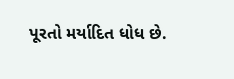પૂરતો મર્યાદિત ધોધ છે.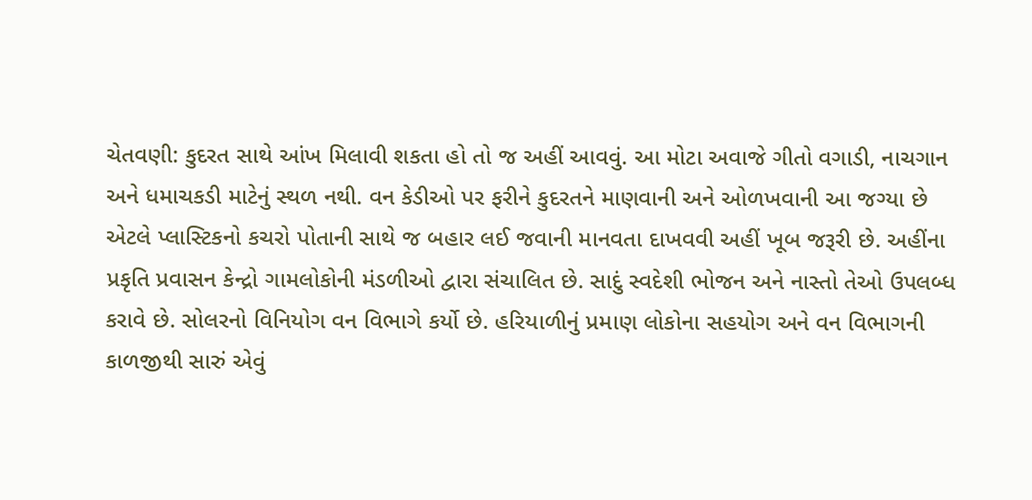ચેતવણી: કુદરત સાથે આંખ મિલાવી શકતા હો તો જ અહીં આવવું. આ મોટા અવાજે ગીતો વગાડી, નાચગાન અને ધમાચકડી માટેનું સ્થળ નથી. વન કેડીઓ પર ફરીને કુદરતને માણવાની અને ઓળખવાની આ જગ્યા છે એટલે પ્લાસ્ટિકનો કચરો પોતાની સાથે જ બહાર લઈ જવાની માનવતા દાખવવી અહીં ખૂબ જરૂરી છે. અહીંના પ્રકૃતિ પ્રવાસન કેન્દ્રો ગામલોકોની મંડળીઓ દ્વારા સંચાલિત છે. સાદું સ્વદેશી ભોજન અને નાસ્તો તેઓ ઉપલબ્ધ કરાવે છે. સોલરનો વિનિયોગ વન વિભાગે કર્યો છે. હરિયાળીનું પ્રમાણ લોકોના સહયોગ અને વન વિભાગની કાળજીથી સારું એવું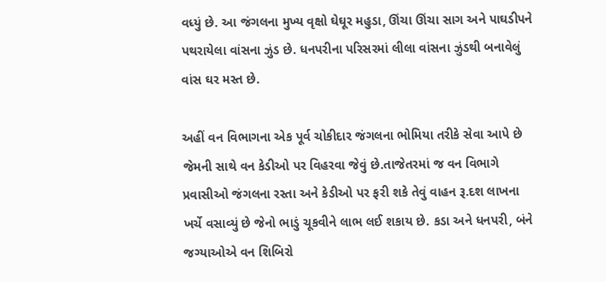વધ્યું છે. આ જંગલના મુખ્ય વૃક્ષો ઘેઘૂર મહુડા, ઊંચા ઊંચા સાગ અને પાઘડીપને પથરાયેલા વાંસના ઝુંડ છે. ધનપરીના પરિસરમાં લીલા વાંસના ઝુંડથી બનાવેલું વાંસ ઘર મસ્ત છે.

અહીં વન વિભાગના એક પૂર્વ ચોકીદાર જંગલના ભોમિયા તરીકે સેવા આપે છે જેમની સાથે વન કેડીઓ પર વિહરવા જેવું છે.તાજેતરમાં જ વન વિભાગે પ્રવાસીઓ જંગલના રસ્તા અને કેડીઓ પર ફરી શકે તેવું વાહન રૂ.દશ લાખના ખર્ચે વસાવ્યું છે જેનો ભાડું ચૂકવીને લાભ લઈ શકાય છે. કડા અને ધનપરી, બંને જગ્યાઓએ વન શિબિરો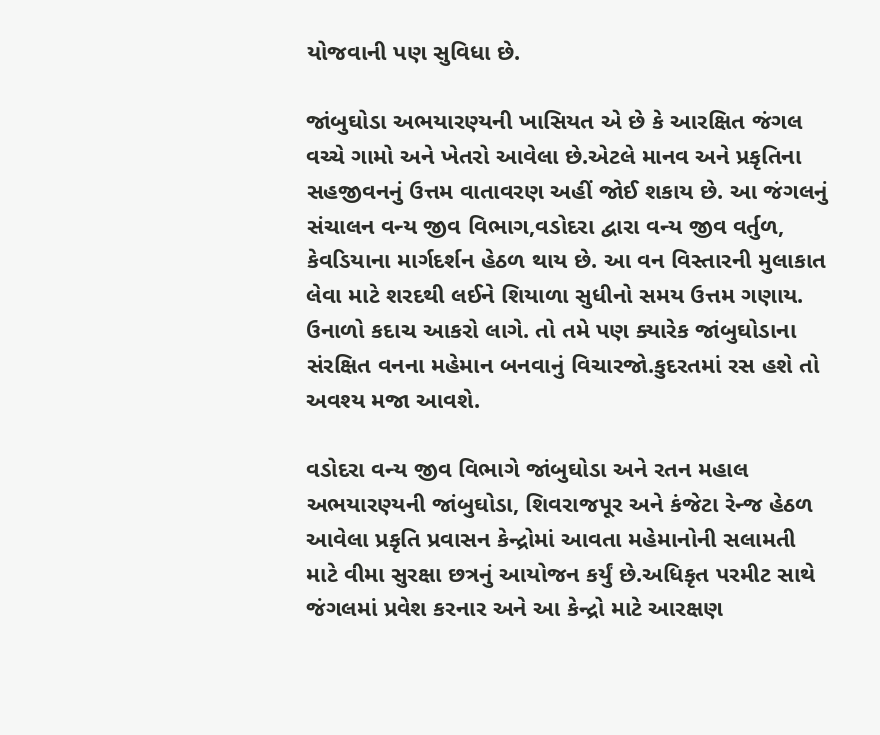યોજવાની પણ સુવિધા છે.

જાંબુઘોડા અભયારણ્યની ખાસિયત એ છે કે આરક્ષિત જંગલ વચ્ચે ગામો અને ખેતરો આવેલા છે.એટલે માનવ અને પ્રકૃતિના સહજીવનનું ઉત્તમ વાતાવરણ અહીં જોઈ શકાય છે. આ જંગલનું સંચાલન વન્ય જીવ વિભાગ,વડોદરા દ્વારા વન્ય જીવ વર્તુળ, કેવડિયાના માર્ગદર્શન હેઠળ થાય છે. આ વન વિસ્તારની મુલાકાત લેવા માટે શરદથી લઈને શિયાળા સુધીનો સમય ઉત્તમ ગણાય. ઉનાળો કદાચ આકરો લાગે. તો તમે પણ ક્યારેક જાંબુઘોડાના સંરક્ષિત વનના મહેમાન બનવાનું વિચારજો.કુદરતમાં રસ હશે તો અવશ્ય મજા આવશે.

વડોદરા વન્ય જીવ વિભાગે જાંબુઘોડા અને રતન મહાલ અભયારણ્યની જાંબુઘોડા, શિવરાજપૂર અને કંજેટા રેન્જ હેઠળ આવેલા પ્રકૃતિ પ્રવાસન કેન્દ્રોમાં આવતા મહેમાનોની સલામતી માટે વીમા સુરક્ષા છત્રનું આયોજન કર્યું છે.અધિકૃત પરમીટ સાથે જંગલમાં પ્રવેશ કરનાર અને આ કેન્દ્રો માટે આરક્ષણ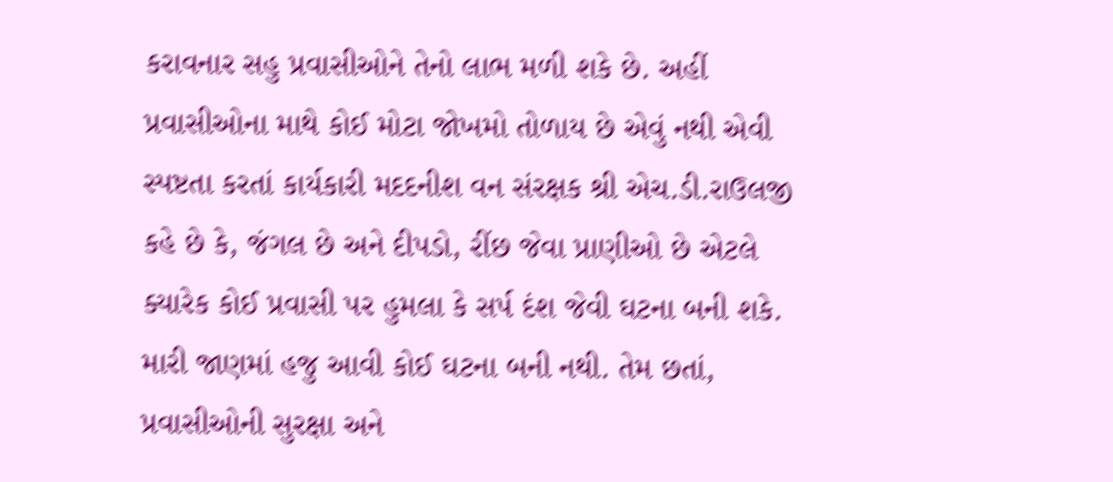કરાવનાર સહુ પ્રવાસીઓને તેનો લાભ મળી શકે છે. અહીં પ્રવાસીઓના માથે કોઈ મોટા જોખમો તોળાય છે એવું નથી એવી સ્પષ્ટતા કરતાં કાર્યકારી મદદનીશ વન સંરક્ષક શ્રી એચ.ડી.રાઉલજી કહે છે કે, જંગલ છે અને દીપડો, રીંછ જેવા પ્રાણીઓ છે એટલે ક્યારેક કોઈ પ્રવાસી પર હુમલા કે સર્પ દંશ જેવી ઘટના બની શકે. મારી જાણમાં હજુ આવી કોઈ ઘટના બની નથી. તેમ છતાં, પ્રવાસીઓની સુરક્ષા અને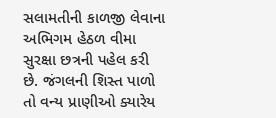સલામતીની કાળજી લેવાના અભિગમ હેઠળ વીમા સુરક્ષા છત્રની પહેલ કરી છે. જંગલની શિસ્ત પાળો તો વન્ય પ્રાણીઓ ક્યારેય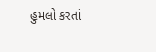હુમલો કરતાં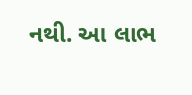નથી. આ લાભ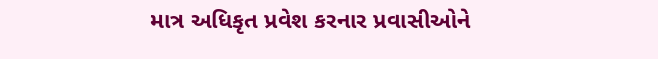માત્ર અધિકૃત પ્રવેશ કરનાર પ્રવાસીઓને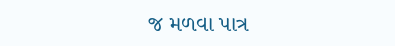જ મળવા પાત્ર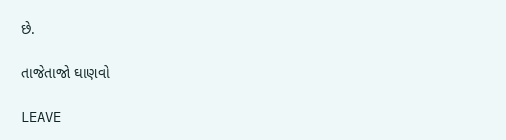છે.

તાજેતાજો ઘાણવો

LEAVE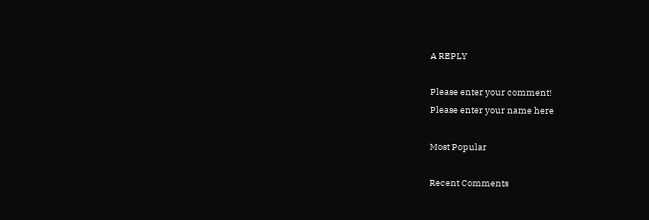A REPLY

Please enter your comment!
Please enter your name here

Most Popular

Recent Comments